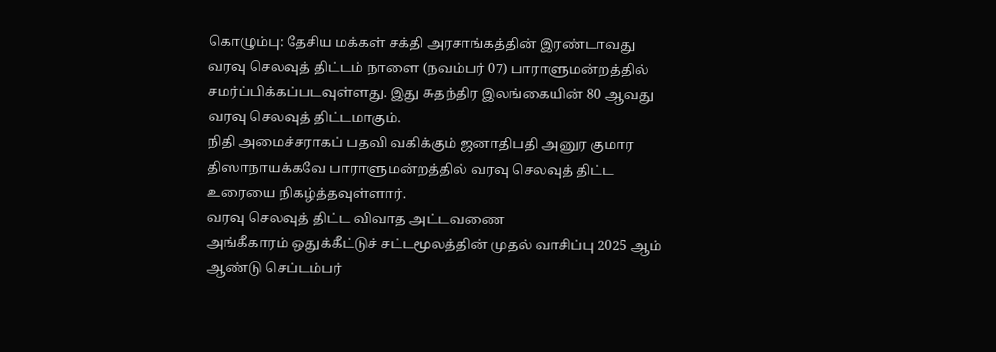கொழும்பு: தேசிய மக்கள் சக்தி அரசாங்கத்தின் இரண்டாவது வரவு செலவுத் திட்டம் நாளை (நவம்பர் 07) பாராளுமன்றத்தில் சமர்ப்பிக்கப்படவுள்ளது. இது சுதந்திர இலங்கையின் 80 ஆவது வரவு செலவுத் திட்டமாகும்.
நிதி அமைச்சராகப் பதவி வகிக்கும் ஜனாதிபதி அனுர குமார திஸாநாயக்கவே பாராளுமன்றத்தில் வரவு செலவுத் திட்ட உரையை நிகழ்த்தவுள்ளார்.
வரவு செலவுத் திட்ட விவாத அட்டவணை
அங்கீகாரம் ஒதுக்கீட்டுச் சட்டமூலத்தின் முதல் வாசிப்பு 2025 ஆம் ஆண்டு செப்டம்பர்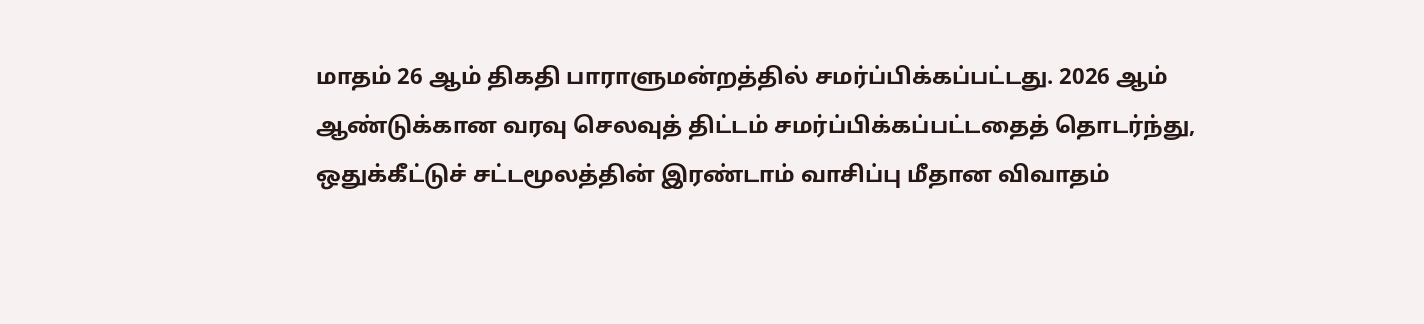மாதம் 26 ஆம் திகதி பாராளுமன்றத்தில் சமர்ப்பிக்கப்பட்டது. 2026 ஆம் ஆண்டுக்கான வரவு செலவுத் திட்டம் சமர்ப்பிக்கப்பட்டதைத் தொடர்ந்து, ஒதுக்கீட்டுச் சட்டமூலத்தின் இரண்டாம் வாசிப்பு மீதான விவாதம்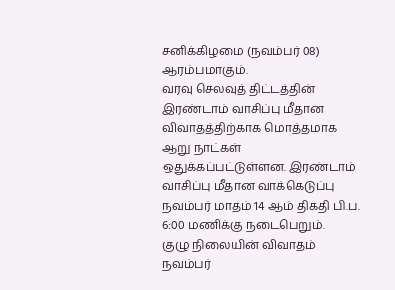சனிக்கிழமை (நவம்பர் 08) ஆரம்பமாகும்.
வரவு செலவுத் திட்டத்தின் இரண்டாம் வாசிப்பு மீதான விவாதத்திற்காக மொத்தமாக ஆறு நாட்கள் ஒதுக்கப்பட்டுள்ளன. இரண்டாம் வாசிப்பு மீதான வாக்கெடுப்பு நவம்பர் மாதம் 14 ஆம் திகதி பி.ப. 6:00 மணிக்கு நடைபெறும்.
குழு நிலையின் விவாதம் நவம்பர்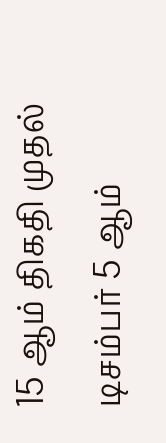15 ஆம் திகதி முதல் டிசம்பர் 5 ஆம்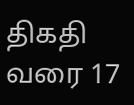திகதி வரை 17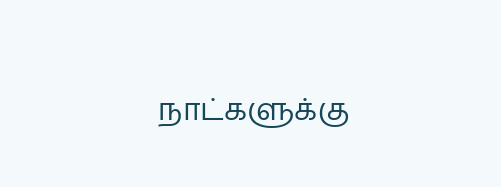நாட்களுக்கு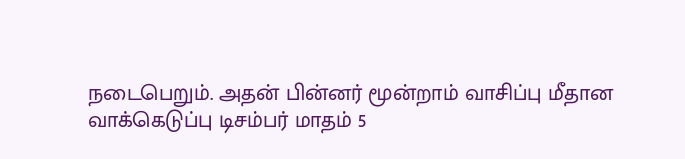நடைபெறும். அதன் பின்னர் மூன்றாம் வாசிப்பு மீதான வாக்கெடுப்பு டிசம்பர் மாதம் 5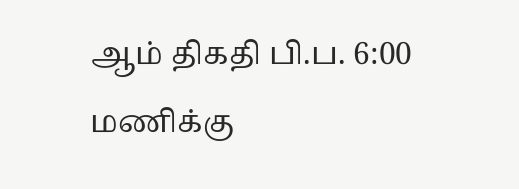ஆம் திகதி பி.ப. 6:00 மணிக்கு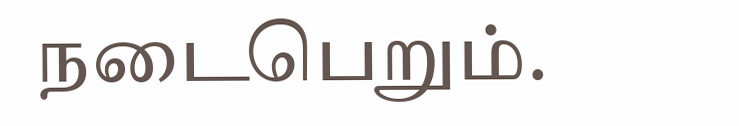நடைபெறும்.